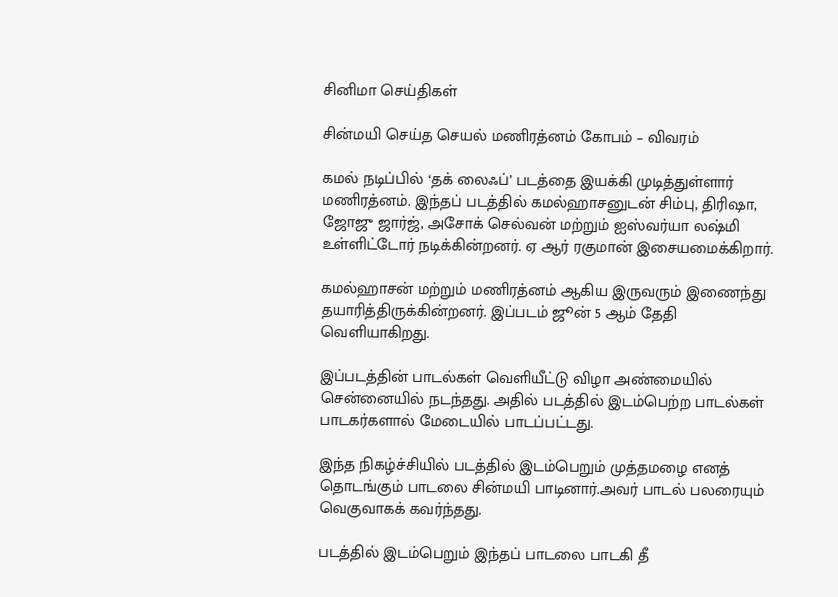சினிமா செய்திகள்

சின்மயி செய்த செயல் மணிரத்னம் கோபம் – விவரம்

கமல் நடிப்பில் ‘தக் லைஃப்’ படத்தை இயக்கி முடித்துள்ளார் மணிரத்னம். இந்தப் படத்தில் கமல்ஹாசனுடன் சிம்பு, திரிஷா, ஜோஜு ஜார்ஜ், அசோக் செல்வன் மற்றும் ஐஸ்வர்யா லஷ்மி உள்ளிட்டோர் நடிக்கின்றனர். ஏ ஆர் ரகுமான் இசையமைக்கிறார்.

கமல்ஹாசன் மற்றும் மணிரத்னம் ஆகிய இருவரும் இணைந்து தயாரித்திருக்கின்றனர். இப்படம் ஜூன் 5 ஆம் தேதி வெளியாகிறது.

இப்படத்தின் பாடல்கள் வெளியீட்டு விழா அண்மையில் சென்னையில் நடந்தது. அதில் படத்தில் இடம்பெற்ற பாடல்கள் பாடகர்களால் மேடையில் பாடப்பட்டது.

இந்த நிகழ்ச்சியில் படத்தில் இடம்பெறும் முத்தமழை எனத் தொடங்கும் பாடலை சின்மயி பாடினார்.அவர் பாடல் பலரையும் வெகுவாகக் கவர்ந்தது.

படத்தில் இடம்பெறும் இந்தப் பாடலை பாடகி தீ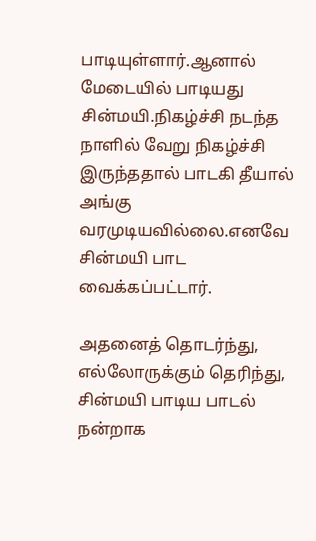பாடியுள்ளார்.ஆனால் மேடையில் பாடியது சின்மயி.நிகழ்ச்சி நடந்த நாளில் வேறு நிகழ்ச்சி இருந்ததால் பாடகி தீயால் அங்கு வரமுடியவில்லை.எனவே சின்மயி பாட வைக்கப்பட்டார்.

அதனைத் தொடர்ந்து, எல்லோருக்கும் தெரிந்து, சின்மயி பாடிய பாடல் நன்றாக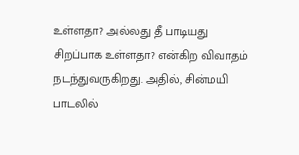உள்ளதா? அல்லது தீ பாடியது சிறப்பாக உள்ளதா? என்கிற விவாதம் நடந்துவருகிறது. அதில், சின்மயி பாடலில்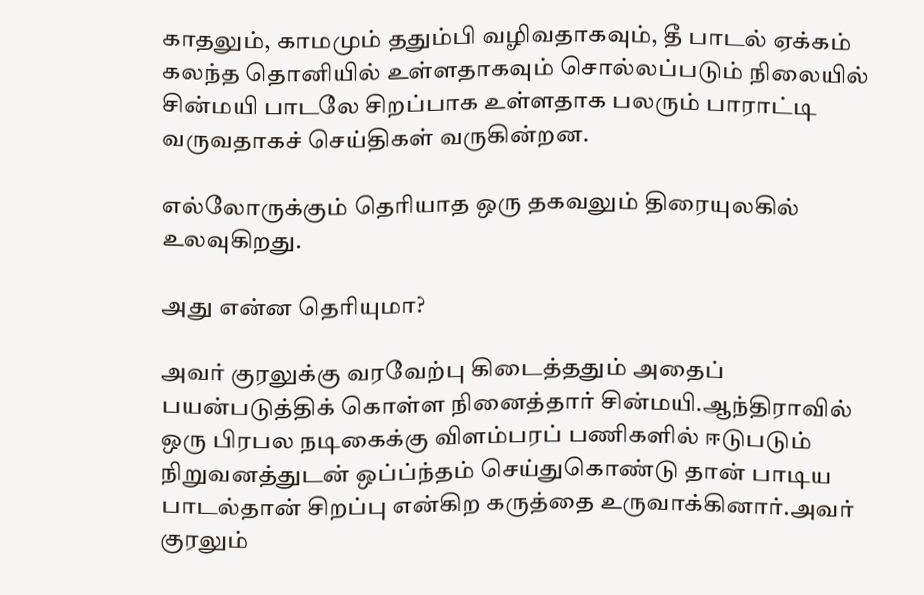காதலும், காமமும் ததும்பி வழிவதாகவும், தீ பாடல் ஏக்கம் கலந்த தொனியில் உள்ளதாகவும் சொல்லப்படும் நிலையில் சின்மயி பாடலே சிறப்பாக உள்ளதாக பலரும் பாராட்டி வருவதாகச் செய்திகள் வருகின்றன.

எல்லோருக்கும் தெரியாத ஒரு தகவலும் திரையுலகில் உலவுகிறது.

அது என்ன தெரியுமா?

அவர் குரலுக்கு வரவேற்பு கிடைத்ததும் அதைப் பயன்படுத்திக் கொள்ள நினைத்தார் சின்மயி.ஆந்திராவில் ஒரு பிரபல நடிகைக்கு விளம்பரப் பணிகளில் ஈடுபடும் நிறுவனத்துடன் ஒப்ப்ந்தம் செய்துகொண்டு தான் பாடிய பாடல்தான் சிறப்பு என்கிற கருத்தை உருவாக்கினார்.அவர் குரலும்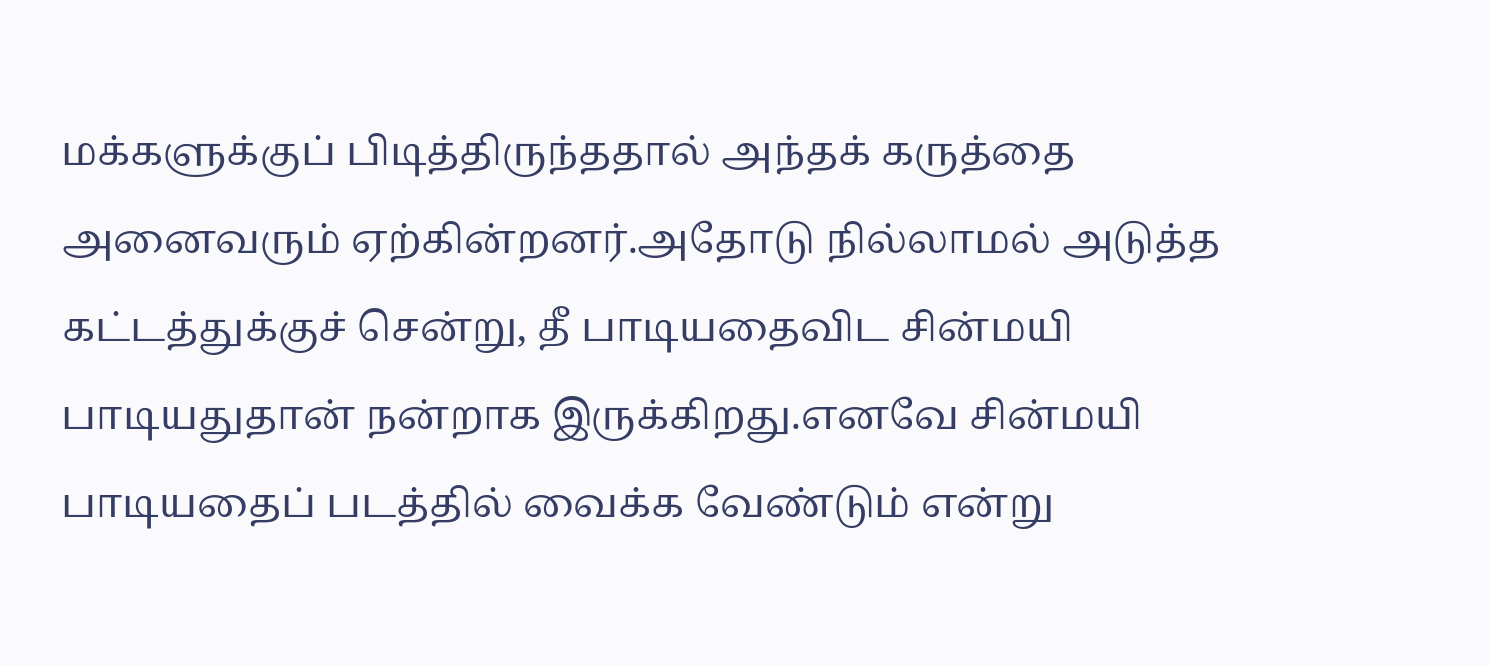மக்களுக்குப் பிடித்திருந்ததால் அந்தக் கருத்தை அனைவரும் ஏற்கின்றனர்.அதோடு நில்லாமல் அடுத்த கட்டத்துக்குச் சென்று, தீ பாடியதைவிட சின்மயி பாடியதுதான் நன்றாக இருக்கிறது.எனவே சின்மயி பாடியதைப் படத்தில் வைக்க வேண்டும் என்று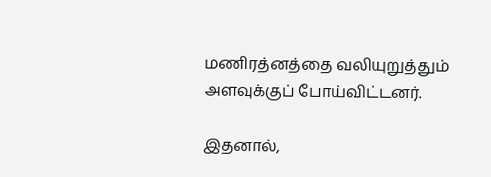மணிரத்னத்தை வலியுறுத்தும் அளவுக்குப் போய்விட்டனர்.

இதனால்,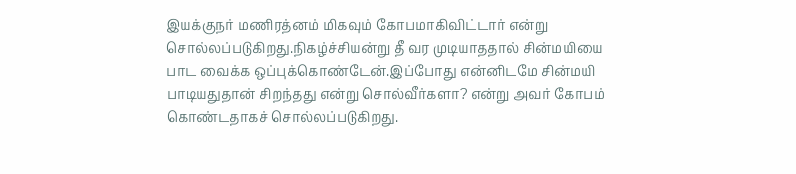இயக்குநர் மணிரத்னம் மிகவும் கோபமாகிவிட்டார் என்று சொல்லப்படுகிறது.நிகழ்ச்சியன்று தீ வர முடியாததால் சின்மயியை பாட வைக்க ஒப்புக்கொண்டேன்.இப்போது என்னிடமே சின்மயி பாடியதுதான் சிறந்தது என்று சொல்வீர்களா? என்று அவர் கோபம் கொண்டதாகச் சொல்லப்படுகிறது.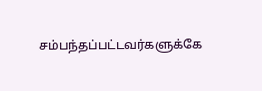சம்பந்தப்பட்டவர்களுக்கே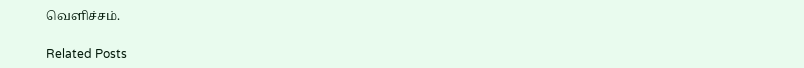வெளிச்சம்.

Related Posts